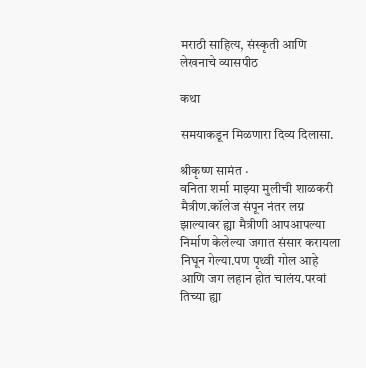मराठी साहित्य, संस्कृती आणि लेखनाचे व्यासपीठ

कथा

समयाकडून मिळणारा दिव्य दिलासा.

श्रीकृष्ण सामंत ·
वनिता शर्मा माझ्या मुलीची शाळकरी मैत्रीण.कॉलेज संपून नंतर लग्न झाल्यावर ह्या मैत्रीणी आपआपल्या निर्माण केलेल्या जगात संसार करायला निघून गेल्या.पण पृथ्वी गोल आहे आणि जग लहान होत चालंय.परवां तिच्या ह्या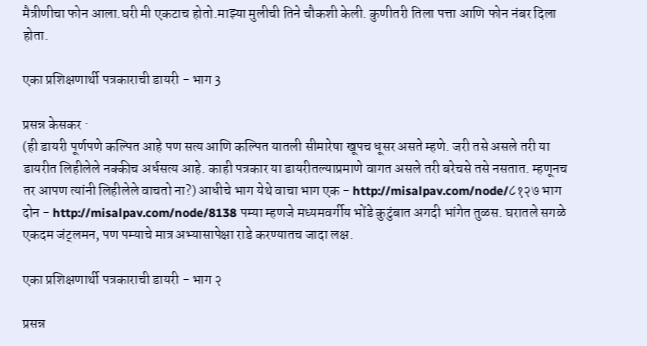मैत्रीणीचा फोन आला.घरी मी एकटाच होतो.माझ्या मुलीची तिने चौकशी केली. कुणीतरी तिला पत्ता आणि फोन नंबर दिला होता.

एका प्रशिक्षणार्थी पत्रकाराची डायरी - भाग 3

प्रसन्न केसकर ·
(ही डायरी पूर्णपणे कल्पित आहे पण सत्य आणि कल्पित यातली सीमारेषा खूपच धूसर असते म्हणे. जरी तसे असले तरी या डायरीत लिहीलेले नक्कीच अर्धसत्य आहे. काही पत्रकार या डायरीतल्याप्रमाणे वागत असले तरी बरेचसे तसे नसतात. म्हणूनच तर आपण त्यांनी लिहीलेले वाचतो ना?) आधीचे भाग येथे वाचा भाग एक - http://misalpav.com/node/८१२७ भाग दोन - http://misalpav.com/node/8138 पम्या म्हणजे मध्यमवर्गीय भोंडे कुटुंबात अगदी भांगेत तुळस. घरातले सगळे एकदम जंट्लमन, पण पम्याचे मात्र अभ्यासापेक्षा राडे करण्यातच जादा लक्ष.

एका प्रशिक्षणार्थी पत्रकाराची डायरी - भाग २

प्रसन्न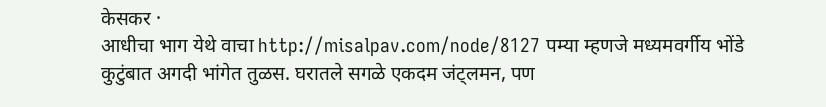केसकर ·
आधीचा भाग येथे वाचा http://misalpav.com/node/8127 पम्या म्हणजे मध्यमवर्गीय भोंडे कुटुंबात अगदी भांगेत तुळस. घरातले सगळे एकदम जंट्लमन, पण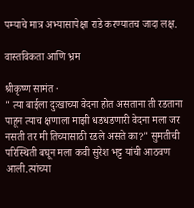पम्याचे मात्र अभ्यासापेक्षा राडे करण्यातच जादा लक्ष.

वास्तविकता आणि भ्रम

श्रीकृष्ण सामंत ·
" त्या बाईला दुःखाच्या वेदना होत असताना ती रडताना पाहून त्याच क्षणाला माझी धडधडणारी वेदना मला जर नसती तर मी तिच्यासाठी रडले असते का?" सुमतीची परिस्थिती बघून मला कवी सुरेश भट्ट यांची आठवण आली.त्यांच्या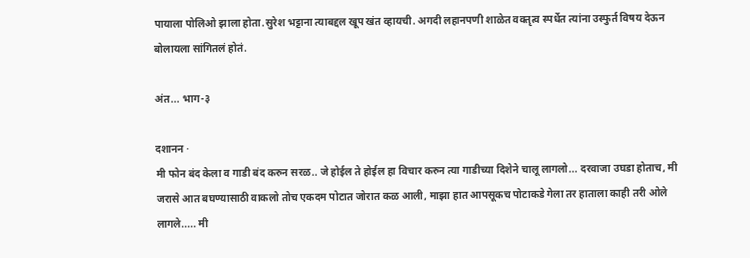पायाला पोलिओ झाला होता.सुरेश भट्टाना त्याबद्दल खूप खंत व्हायची. अगदी लहानपणी शाळेत वक्तृत्व स्पर्धेत त्यांना उस्फुर्त विषय देऊन बोलायला सांगितलं होतं.

अंत... भाग-३

दशानन ·
मी फोन बंद केला व गाडी बंद करुन सरळ.. जे होईल ते होईल हा विचार करुन त्या गाडीच्या दिशेने चालू लागलो... दरवाजा उघडा होताच, मी जरासे आत बघण्यासाठी वाकलो तोच एकदम पोटात जोरात कळ आली, माझा हात आपसूकच पोटाकडे गेला तर हाताला काही तरी ओले लागले..... मी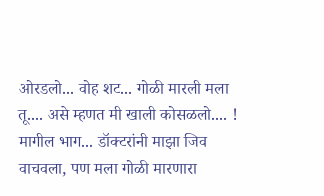ओरडलो... वोह शट... गोळी मारली मला तू.... असे म्हणत मी खाली कोसळलो.... ! मागील भाग... डॉक्टरांनी माझा जिव वाचवला, पण मला गोळी मारणारा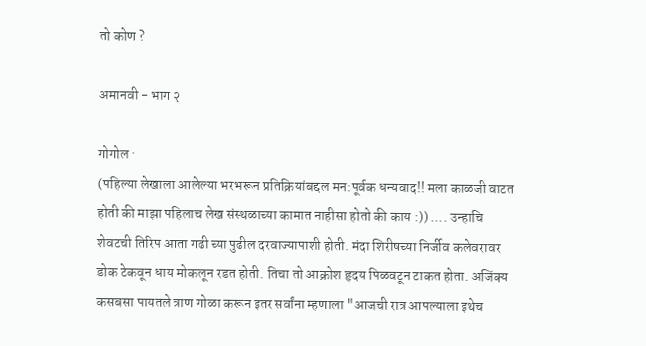तो कोण ?

अमानवी - भाग २

गोगोल ·
(पहिल्या लेखाला आलेल्या भरभरून प्रतिक्रियांबद्दल मन:पूर्वक धन्यवाद!! मला काळजी वाटत होती की माझा पहिलाच लेख संस्थळाच्या कामात नाहीसा होतो की काय :)) .... उन्हाचि शेवटची तिरिप आता गढी च्या पुढील दरवाज्यापाशी होती. मंदा शिरीषच्या निर्जीव कलेवरावर डोक टेकवून धाय मोकलून रडत होती. तिचा तो आक्रोश हृदय पिळवटून टाकत होता. अजिंक्य कसबसा पायतले त्राण गोळा करून इतर सर्वांना म्हणाला "आजची रात्र आपल्याला इथेच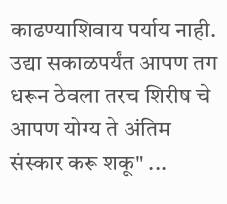काढण्याशिवाय पर्याय नाही. उद्या सकाळपर्यंत आपण तग धरून ठेवला तरच शिरीष चे आपण योग्य ते अंतिम संस्कार करू शकू" ...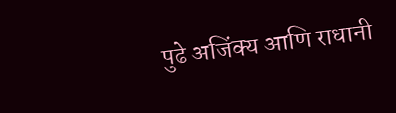पुढे अजिंक्य आणि राधानी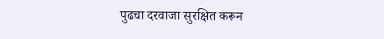पुढचा दरवाजा सुरक्षित करून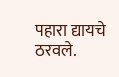पहारा द्यायचे ठरवले.